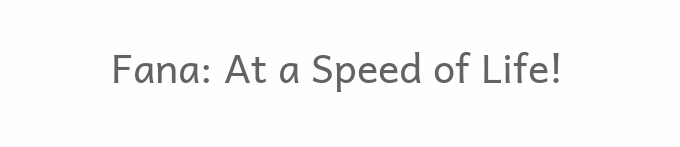Fana: At a Speed of Life!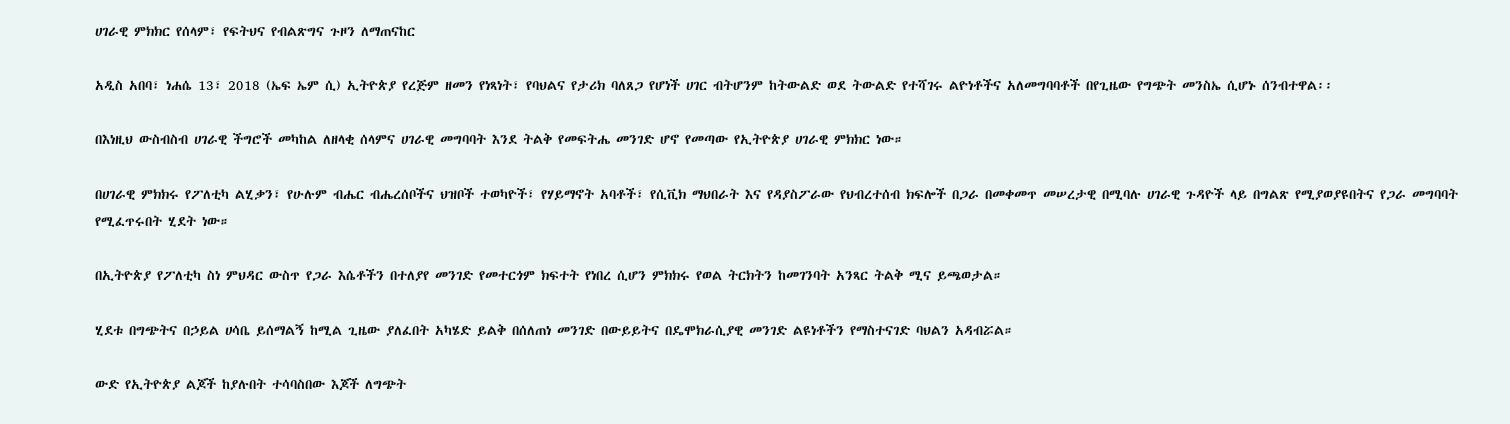ሀገራዊ ምክክር የሰላም፣ የፍትህና የብልጽግና ጉዞን ለማጠናከር

አዲስ አበባ፣ ነሐሴ 13፣ 2018 (ኤፍ ኤም ሲ) ኢትዮጵያ የረጅም ዘመን የነጻነት፣ የባህልና የታሪክ ባለጸጋ የሆነች ሀገር ብትሆንም ከትውልድ ወደ ትውልድ የተሻገሩ ልዮነቶችና አለመግባባቶች በየጊዜው የግጭት መንስኤ ሲሆኑ ሰንብተዋል፡፡

በእነዚህ ውስብስብ ሀገራዊ ችግሮች መካከል ለዘላቂ ሰላምና ሀገራዊ መግባባት እንደ ትልቅ የመፍትሔ መንገድ ሆኖ የመጣው የኢትዮጵያ ሀገራዊ ምክክር ነው።

በሀገራዊ ምክክሩ የፖለቲካ ልሂቃን፣ የሁሉም ብሔር ብሔረሰቦችና ህዝቦች ተወካዮች፣ የሃይማኖት አባቶች፣ የሲቪክ ማህበራት እና የዳያስፖራው የህብረተሰብ ክፍሎች በጋራ በመቀመጥ መሠረታዊ በሚባሉ ሀገራዊ ጉዳዮች ላይ በግልጽ የሚያወያዩበትና የጋራ መግባባት የሚፈጥሩበት ሂደት ነው።

በኢትዮጵያ የፖለቲካ ስነ ምህዳር ውስጥ የጋራ እሴቶችን በተለያየ መንገድ የመተርጎም ክፍተት የነበረ ሲሆን ምክክሩ የወል ትርክትን ከመገንባት አንጻር ትልቅ ሚና ይጫወታል።

ሂደቱ በግጭትና በኃይል ሀሳቤ ይሰማልኝ ከሚል ጊዜው ያለፈበት አካሄድ ይልቅ በሰለጠነ መንገድ በውይይትና በዴሞክራሲያዊ መንገድ ልዩነቶችን የማስተናገድ ባህልን አዳብሯል።

ውድ የኢትዮጵያ ልጆች ከያሉበት ተሳባስበው እጆች ለግጭት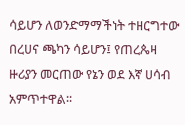ሳይሆን ለወንድማማችነት ተዘርግተው በረሀና ጫካን ሳይሆን፤ የጠረጴዛ ዙሪያን መርጠው የኔን ወደ እኛ ሀሳብ አምጥተዋል፡፡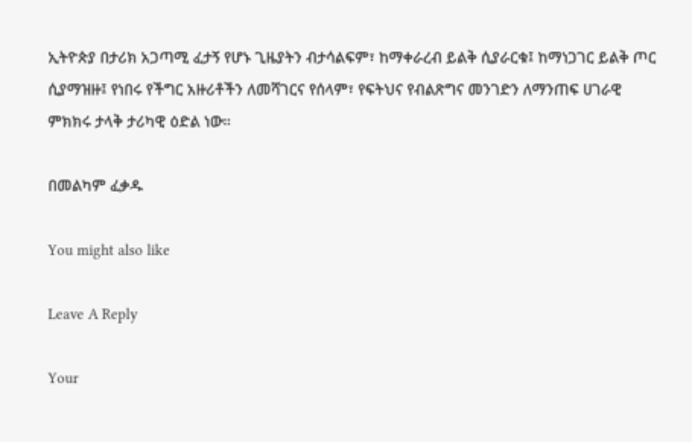ኢትዮጵያ በታሪክ አጋጣሚ ፈታኝ የሆኑ ጊዜያትን ብታሳልፍም፣ ከማቀራረብ ይልቅ ሲያራርቁ፤ ከማነጋገር ይልቅ ጦር ሲያማዝዙ፤ የነበሩ የችግር አዙሪቶችን ለመሻገርና የሰላም፣ የፍትህና የብልጽግና መንገድን ለማንጠፍ ሀገራዊ ምክክሩ ታላቅ ታሪካዊ ዕድል ነው።

በመልካም ፈቃዱ

You might also like

Leave A Reply

Your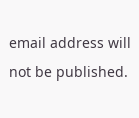email address will not be published.